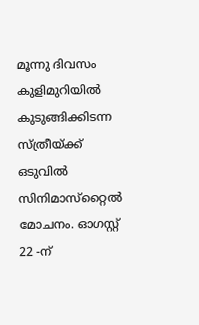മൂന്നു ദിവസം കുളിമുറിയില്‍ കുടുങ്ങിക്കിടന്ന സ്ത്രീയ്ക്ക് ഒടുവില്‍ സിനിമാസ്‌റ്റൈല്‍ മോചനം. ഓഗസ്റ്റ് 22 -ന്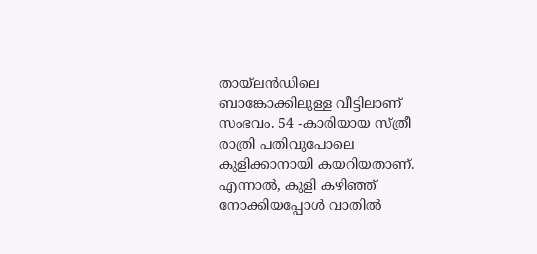തായ്ലന്‍ഡിലെ ബാങ്കോക്കിലുള്ള വീട്ടിലാണ് സംഭവം. 54 -കാരിയായ സ്ത്രീ രാത്രി പതിവുപോലെ കുളിക്കാനായി കയറിയതാണ്. എന്നാല്‍, കുളി കഴിഞ്ഞ് നോക്കിയപ്പോള്‍ വാതില്‍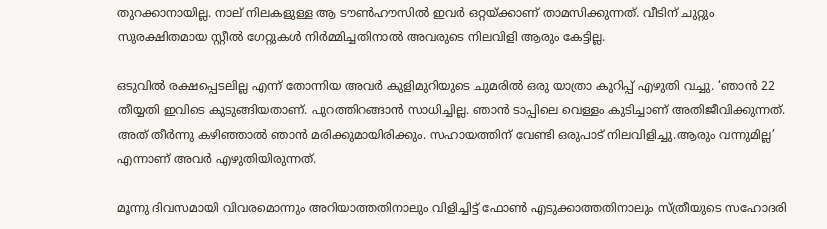തുറക്കാനായില്ല. നാല് നിലകളുള്ള ആ ടൗണ്‍ഹൗസില്‍ ഇവര്‍ ഒറ്റയ്ക്കാണ് താമസിക്കുന്നത്. വീടിന് ചുറ്റും സുരക്ഷിതമായ സ്റ്റീല്‍ ഗേറ്റുകള്‍ നിര്‍മ്മിച്ചതിനാല്‍ അവരുടെ നിലവിളി ആരും കേട്ടില്ല.

ഒടുവില്‍ രക്ഷപ്പെടലില്ല എന്ന് തോന്നിയ അവര്‍ കുളിമുറിയുടെ ചുമരില്‍ ഒരു യാത്രാ കുറിപ്പ് എഴുതി വച്ചു. ‘ഞാന്‍ 22 തീയ്യതി ഇവിടെ കുടുങ്ങിയതാണ്. പുറത്തിറങ്ങാന്‍ സാധിച്ചില്ല. ഞാന്‍ ടാപ്പിലെ വെള്ളം കുടിച്ചാണ് അതിജീവിക്കുന്നത്. അത് തീര്‍ന്നു കഴിഞ്ഞാല്‍ ഞാന്‍ മരിക്കുമായിരിക്കും. സഹായത്തിന് വേണ്ടി ഒരുപാട് നിലവിളിച്ചു.ആരും വന്നുമില്ല’ എന്നാണ് അവര്‍ എഴുതിയിരുന്നത്.

മൂന്നു ദിവസമായി വിവരമൊന്നും അറിയാത്തതിനാലും വിളിച്ചിട്ട് ഫോണ്‍ എടുക്കാത്തതിനാലും സ്ത്രീയുടെ സഹോദരി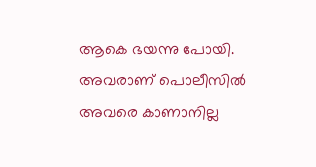ആകെ ഭയന്നു പോയി. അവരാണ് പൊലീസില്‍ അവരെ കാണാനില്ല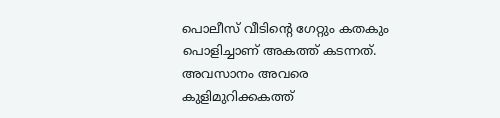പൊലീസ് വീടിന്റെ ഗേറ്റും കതകും പൊളിച്ചാണ് അകത്ത് കടന്നത്. അവസാനം അവരെ കുളിമുറിക്കകത്ത്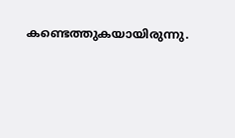കണ്ടെത്തുകയായിരുന്നു.